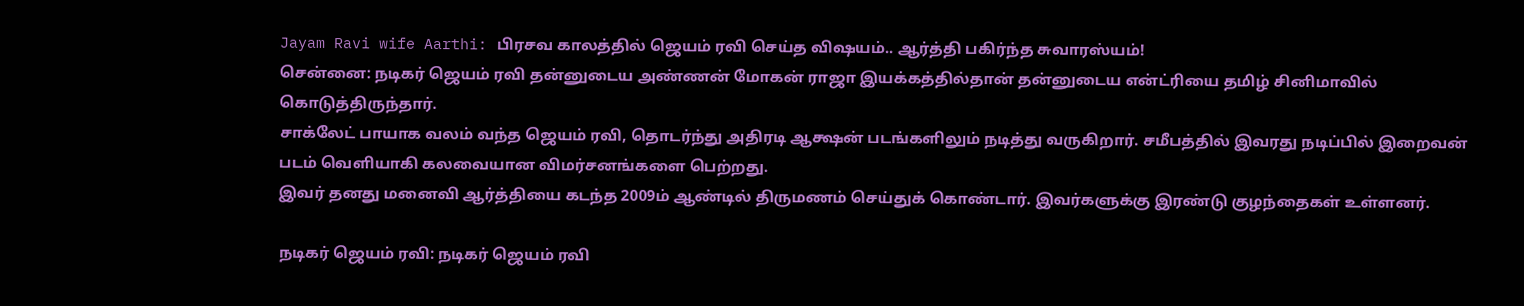Jayam Ravi wife Aarthi: பிரசவ காலத்தில் ஜெயம் ரவி செய்த விஷயம்.. ஆர்த்தி பகிர்ந்த சுவாரஸ்யம்!
சென்னை: நடிகர் ஜெயம் ரவி தன்னுடைய அண்ணன் மோகன் ராஜா இயக்கத்தில்தான் தன்னுடைய என்ட்ரியை தமிழ் சினிமாவில் கொடுத்திருந்தார்.
சாக்லேட் பாயாக வலம் வந்த ஜெயம் ரவி, தொடர்ந்து அதிரடி ஆக்ஷன் படங்களிலும் நடித்து வருகிறார். சமீபத்தில் இவரது நடிப்பில் இறைவன் படம் வெளியாகி கலவையான விமர்சனங்களை பெற்றது.
இவர் தனது மனைவி ஆர்த்தியை கடந்த 2009ம் ஆண்டில் திருமணம் செய்துக் கொண்டார். இவர்களுக்கு இரண்டு குழந்தைகள் உள்ளனர்.

நடிகர் ஜெயம் ரவி: நடிகர் ஜெயம் ரவி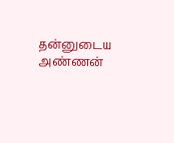தன்னுடைய அண்ணன்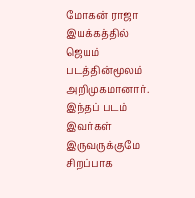மோகன் ராஜா இயக்கத்தில் ஜெயம் படத்தின்மூலம் அறிமுகமானார். இந்தப் படம் இவர்கள் இருவருக்குமே சிறப்பாக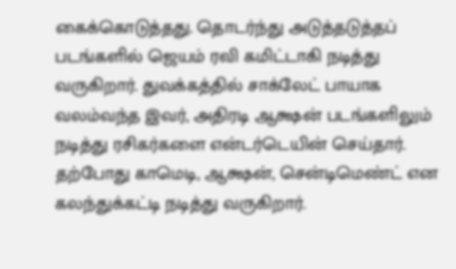கைக்கொடுத்தது. தொடர்ந்து அடுத்தடுத்தப் படங்களில் ஜெயம் ரவி கமிட்டாகி நடித்து வருகிறார். துவக்கத்தில் சாக்லேட் பாயாக வலம்வந்த இவர், அதிரடி ஆக்ஷன் படங்களிலும் நடித்து ரசிகர்களை என்டர்டெயின் செய்தார். தற்போது காமெடி, ஆக்ஷன், சென்டிமெண்ட் என கலந்துக்கட்டி நடித்து வருகிறார்.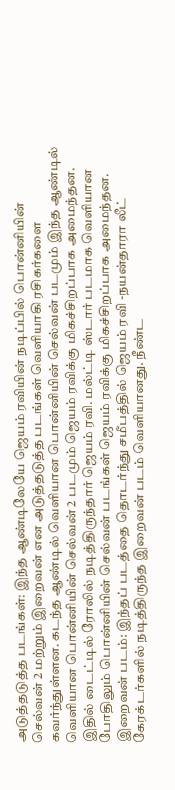அடுத்தடுத்த படங்கள்: இந்த ஆண்டிலேயே ஜெயம் ரவியின் நடிப்பில் பொன்னியின் செல்வன் 2 மற்றும் இறைவன் என அடுத்தடுத்த படங்கள் வெளியாகி ரசிகர்களை கவர்ந்துள்ளன. கடந்த ஆண்டில் வெளியான பொன்னியின் செல்வன் படமும் இந்த ஆண்டில் வெளியான பொன்னியின் செல்வன் 2 படமும் ஜெயம் ரவிக்கு மிகச்சிறப்பாக அமைந்தன. இதில் டைட்டில் ரோலில் நடித்திருந்தார் ஜெயம் ரவி. மல்ட்டி ஸ்டார் படமாக வெளியான போதிலும் பொன்னியின் செல்வன் படங்கள் ஜெயம் ரவிக்கு மிகச்சிறப்பாக அமைந்தன.
இறைவன் படம்: இந்தப் படத்தை தொடர்ந்து சமீபத்தில் ஜெயம் ரவி -நயன்தாரா லீட் கேரக்டர்களில் நடித்திருந்த இறைவன் படம் வெளியானது. நீண்ட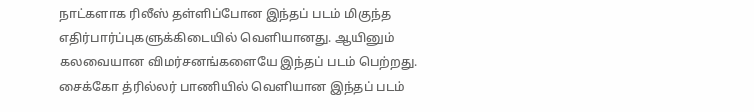நாட்களாக ரிலீஸ் தள்ளிப்போன இந்தப் படம் மிகுந்த எதிர்பார்ப்புகளுக்கிடையில் வெளியானது. ஆயினும் கலவையான விமர்சனங்களையே இந்தப் படம் பெற்றது. சைக்கோ த்ரில்லர் பாணியில் வெளியான இந்தப் படம்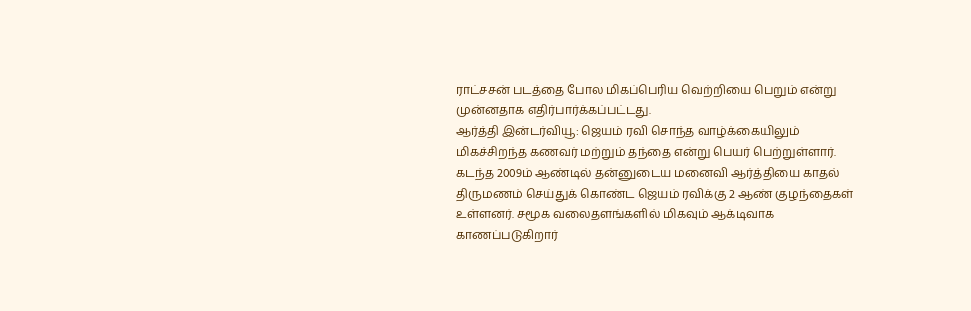ராட்சசன் படத்தை போல மிகப்பெரிய வெற்றியை பெறும் என்று முன்னதாக எதிர்பார்க்கப்பட்டது.
ஆர்த்தி இன்டர்வியூ: ஜெயம் ரவி சொந்த வாழ்க்கையிலும் மிகச்சிறந்த கணவர் மற்றும் தந்தை என்று பெயர் பெற்றுள்ளார். கடந்த 2009ம் ஆண்டில் தன்னுடைய மனைவி ஆர்த்தியை காதல் திருமணம் செய்துக் கொண்ட ஜெயம் ரவிக்கு 2 ஆண் குழந்தைகள் உள்ளனர். சமூக வலைதளங்களில் மிகவும் ஆக்டிவாக காணப்படுகிறார்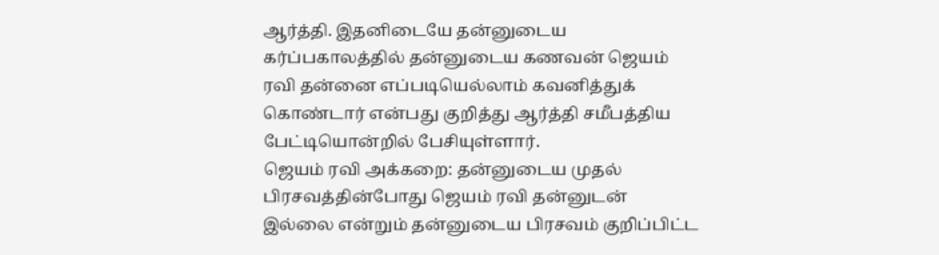ஆர்த்தி. இதனிடையே தன்னுடைய கர்ப்பகாலத்தில் தன்னுடைய கணவன் ஜெயம் ரவி தன்னை எப்படியெல்லாம் கவனித்துக் கொண்டார் என்பது குறித்து ஆர்த்தி சமீபத்திய பேட்டியொன்றில் பேசியுள்ளார்.
ஜெயம் ரவி அக்கறை: தன்னுடைய முதல் பிரசவத்தின்போது ஜெயம் ரவி தன்னுடன் இல்லை என்றும் தன்னுடைய பிரசவம் குறிப்பிட்ட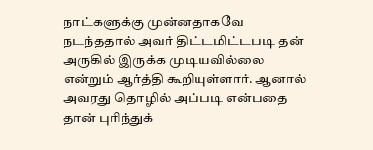நாட்களுக்கு முன்னதாகவே நடந்ததால் அவர் திட்டமிட்டபடி தன் அருகில் இருக்க முடியவில்லை என்றும் ஆர்த்தி கூறியுள்ளார். ஆனால் அவரது தொழில் அப்படி என்பதை தான் புரிந்துக்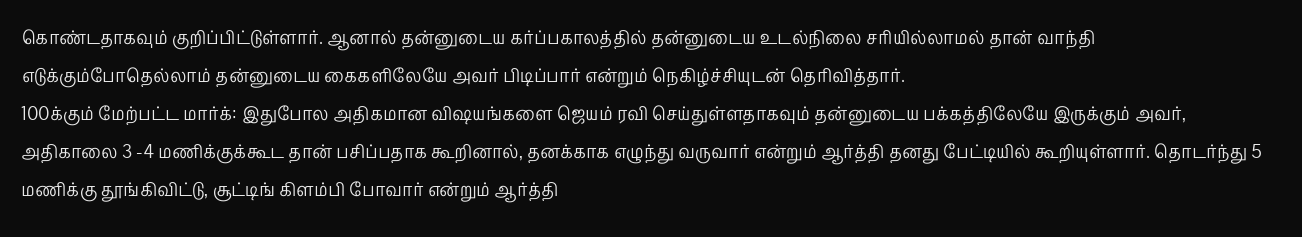கொண்டதாகவும் குறிப்பிட்டுள்ளார். ஆனால் தன்னுடைய கர்ப்பகாலத்தில் தன்னுடைய உடல்நிலை சரியில்லாமல் தான் வாந்தி எடுக்கும்போதெல்லாம் தன்னுடைய கைகளிலேயே அவர் பிடிப்பார் என்றும் நெகிழ்ச்சியுடன் தெரிவித்தார்.
100க்கும் மேற்பட்ட மார்க்: இதுபோல அதிகமான விஷயங்களை ஜெயம் ரவி செய்துள்ளதாகவும் தன்னுடைய பக்கத்திலேயே இருக்கும் அவர், அதிகாலை 3 -4 மணிக்குக்கூட தான் பசிப்பதாக கூறினால், தனக்காக எழுந்து வருவார் என்றும் ஆர்த்தி தனது பேட்டியில் கூறியுள்ளார். தொடர்ந்து 5 மணிக்கு தூங்கிவிட்டு, சூட்டிங் கிளம்பி போவார் என்றும் ஆர்த்தி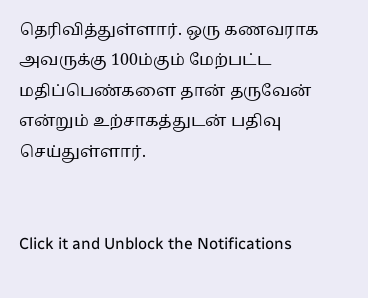தெரிவித்துள்ளார். ஒரு கணவராக அவருக்கு 100ம்கும் மேற்பட்ட மதிப்பெண்களை தான் தருவேன் என்றும் உற்சாகத்துடன் பதிவு செய்துள்ளார்.


Click it and Unblock the Notifications